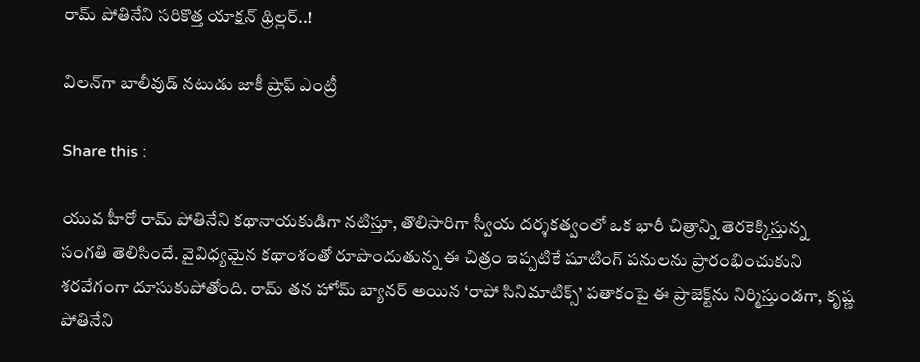రామ్ పోతినేని సరికొత్త యాక్షన్ థ్రిల్లర్..!

విలన్‌గా బాలీవుడ్ నటుడు జాకీ ష్రాఫ్ ఎంట్రీ

Share this :

యువ హీరో రామ్ పోతినేని కథానాయకుడిగా నటిస్తూ, తొలిసారిగా స్వీయ దర్శకత్వంలో ఒక భారీ చిత్రాన్ని తెరకెక్కిస్తున్న సంగతి తెలిసిందే. వైవిధ్యమైన కథాంశంతో రూపొందుతున్న ఈ చిత్రం ఇప్పటికే షూటింగ్ పనులను ప్రారంభించుకుని శరవేగంగా దూసుకుపోతోంది. రామ్ తన హోమ్ బ్యానర్ అయిన ‘రాపో సినిమాటిక్స్’ పతాకంపై ఈ ప్రాజెక్ట్‌ను నిర్మిస్తుండగా, కృష్ణ పోతినేని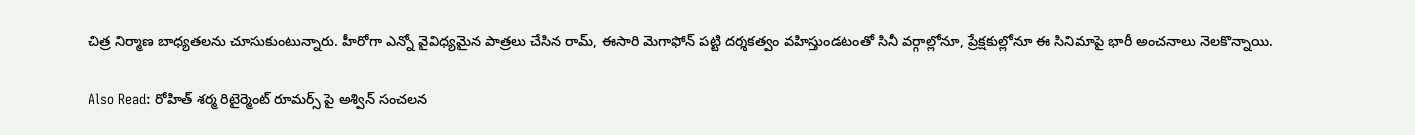చిత్ర నిర్మాణ బాధ్యతలను చూసుకుంటున్నారు. హీరోగా ఎన్నో వైవిధ్యమైన పాత్రలు చేసిన రామ్, ఈసారి మెగాఫోన్ పట్టి దర్శకత్వం వహిస్తుండటంతో సినీ వర్గాల్లోనూ, ప్రేక్షకుల్లోనూ ఈ సినిమాపై భారీ అంచనాలు నెలకొన్నాయి.

Also Read: రోహిత్ శర్మ రిటైర్మెంట్ రూమర్స్ పై అశ్విన్ సంచలన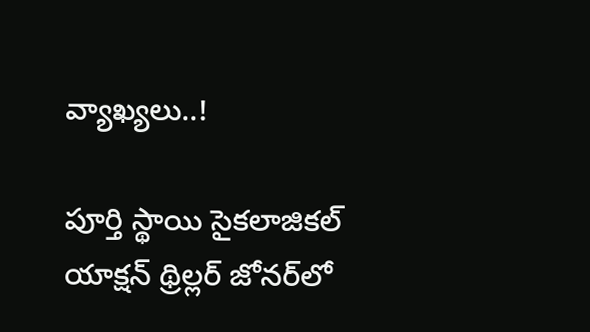వ్యాఖ్యలు..!

పూర్తి స్థాయి సైకలాజికల్ యాక్షన్ థ్రిల్లర్ జోనర్‌లో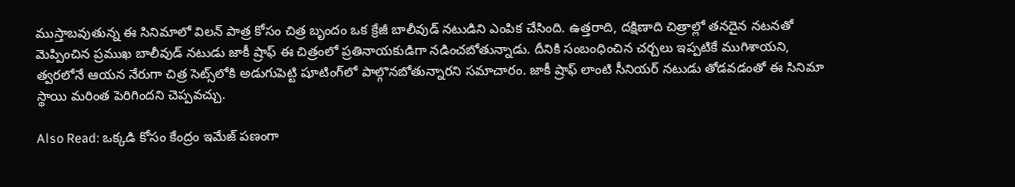ముస్తాబవుతున్న ఈ సినిమాలో విలన్ పాత్ర కోసం చిత్ర బృందం ఒక క్రేజీ బాలీవుడ్ నటుడిని ఎంపిక చేసింది. ఉత్తరాది, దక్షిణాది చిత్రాల్లో తనదైన నటనతో మెప్పించిన ప్రముఖ బాలీవుడ్ నటుడు జాకీ ష్రాఫ్ ఈ చిత్రంలో ప్రతినాయకుడిగా నడించబోతున్నాడు. దీనికి సంబంధించిన చర్చలు ఇప్పటికే ముగిశాయని, త్వరలోనే ఆయన నేరుగా చిత్ర సెట్స్‌లోకి అడుగుపెట్టి షూటింగ్‌లో పాల్గొనబోతున్నారని సమాచారం. జాకీ ష్రాఫ్ లాంటి సీనియర్ నటుడు తోడవడంతో ఈ సినిమా స్థాయి మరింత పెరిగిందని చెప్పవచ్చు.

Also Read: ఒక్కడి కోసం కేంద్రం ఇమేజ్ పణంగా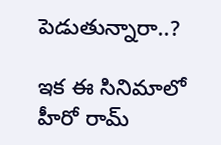పెడుతున్నారా..?

ఇక ఈ సినిమాలో హీరో రామ్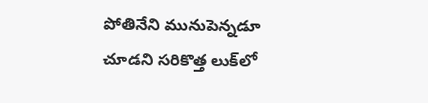పోతినేని మునుపెన్నడూ చూడని సరికొత్త లుక్‌లో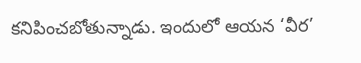కనిపించబోతున్నాడు. ఇందులో ఆయన ‘వీర’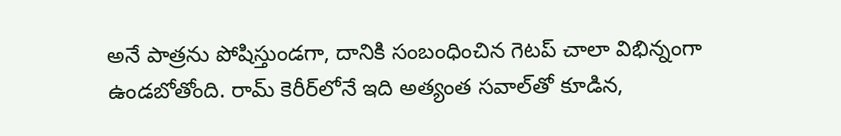అనే పాత్రను పోషిస్తుండగా, దానికి సంబంధించిన గెటప్ చాలా విభిన్నంగా ఉండబోతోంది. రామ్ కెరీర్‌లోనే ఇది అత్యంత సవాల్‌తో కూడిన,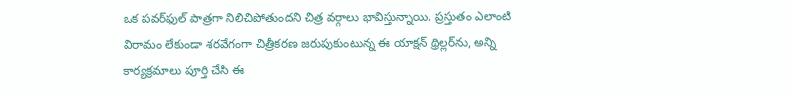ఒక పవర్‌ఫుల్ పాత్రగా నిలిచిపోతుందని చిత్ర వర్గాలు భావిస్తున్నాయి. ప్రస్తుతం ఎలాంటి విరామం లేకుండా శరవేగంగా చిత్రీకరణ జరుపుకుంటున్న ఈ యాక్షన్ థ్రిల్లర్‌ను, అన్ని కార్యక్రమాలు పూర్తి చేసి ఈ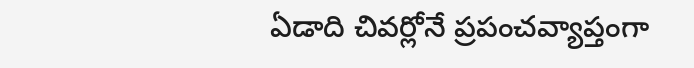ఏడాది చివర్లోనే ప్రపంచవ్యాప్తంగా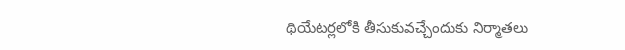థియేటర్లలోకి తీసుకువచ్చేందుకు నిర్మాతలు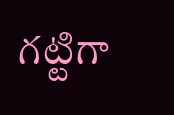గట్టిగా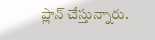ప్లాన్ చేస్తున్నారు.